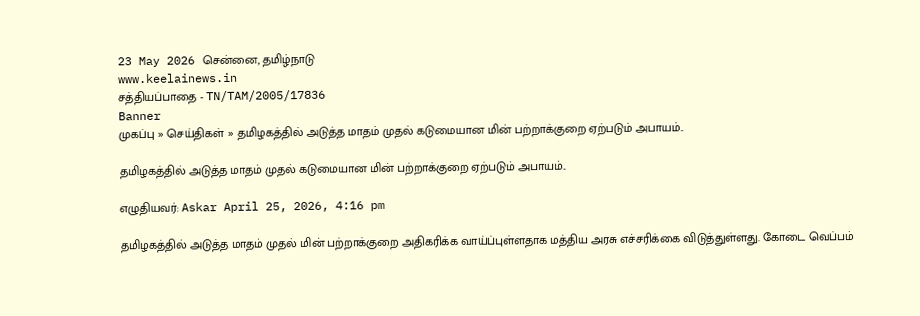23 May 2026 சென்னை, தமிழ்நாடு
www.keelainews.in
சத்தியப்பாதை - TN/TAM/2005/17836
Banner
முகப்பு » செய்திகள் » தமிழகத்தில் அடுத்த மாதம் முதல் கடுமையான மின் பற்றாக்குறை ஏற்படும் அபாயம்..

தமிழகத்தில் அடுத்த மாதம் முதல் கடுமையான மின் பற்றாக்குறை ஏற்படும் அபாயம்..

எழுதியவர்: Askar April 25, 2026, 4:16 pm

தமிழகத்தில் அடுத்த மாதம் முதல் மின் பற்றாக்குறை அதிகரிக்க வாய்ப்புள்ளதாக மத்திய அரசு எச்சரிக்கை விடுத்துள்ளது. கோடை வெப்பம்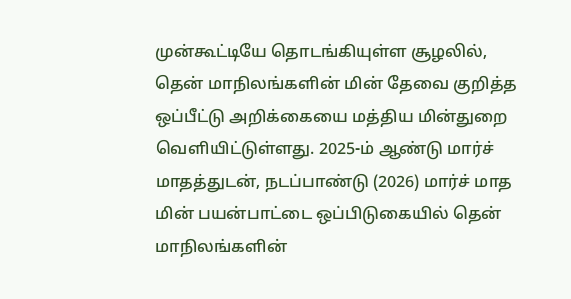முன்கூட்டியே தொடங்கியுள்ள சூழலில், தென் மாநிலங்களின் மின் தேவை குறித்த ஒப்பீட்டு அறிக்கையை மத்திய மின்துறை வெளியிட்டுள்ளது. 2025-ம் ஆண்டு மார்ச் மாதத்துடன், நடப்பாண்டு (2026) மார்ச் மாத மின் பயன்பாட்டை ஒப்பிடுகையில் தென் மாநிலங்களின்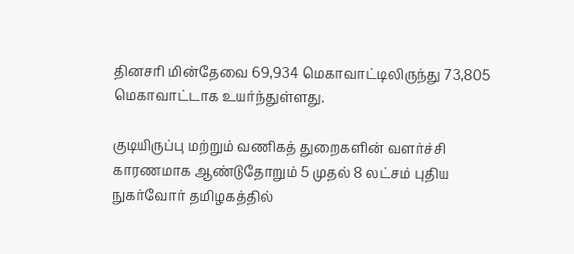தினசரி மின்தேவை 69,934 மெகாவாட்டிலிருந்து 73,805 மெகாவாட்டாக உயர்ந்துள்ளது.

குடியிருப்பு மற்றும் வணிகத் துறைகளின் வளர்ச்சி காரணமாக ஆண்டுதோறும் 5 முதல் 8 லட்சம் புதிய நுகர்வோர் தமிழகத்தில்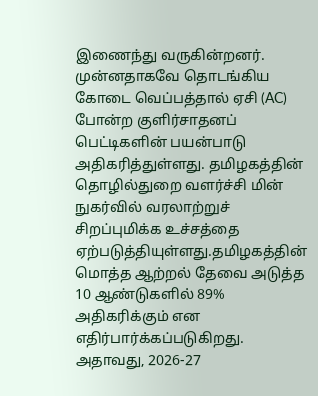இணைந்து வருகின்றனர். முன்னதாகவே தொடங்கிய கோடை வெப்பத்தால் ஏசி (AC) போன்ற குளிர்சாதனப் பெட்டிகளின் பயன்பாடு அதிகரித்துள்ளது. தமிழகத்தின் தொழில்துறை வளர்ச்சி மின் நுகர்வில் வரலாற்றுச் சிறப்புமிக்க உச்சத்தை ஏற்படுத்தியுள்ளது.தமிழகத்தின் மொத்த ஆற்றல் தேவை அடுத்த 10 ஆண்டுகளில் 89% அதிகரிக்கும் என எதிர்பார்க்கப்படுகிறது. அதாவது, 2026-27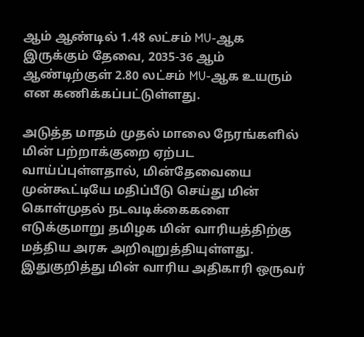ஆம் ஆண்டில் 1.48 லட்சம் MU-ஆக இருக்கும் தேவை, 2035-36 ஆம் ஆண்டிற்குள் 2.80 லட்சம் MU-ஆக உயரும் என கணிக்கப்பட்டுள்ளது.

அடுத்த மாதம் முதல் மாலை நேரங்களில் மின் பற்றாக்குறை ஏற்பட வாய்ப்புள்ளதால், மின்தேவையை முன்கூட்டியே மதிப்பீடு செய்து மின் கொள்முதல் நடவடிக்கைகளை எடுக்குமாறு தமிழக மின் வாரியத்திற்கு மத்திய அரசு அறிவுறுத்தியுள்ளது. இதுகுறித்து மின் வாரிய அதிகாரி ஒருவர்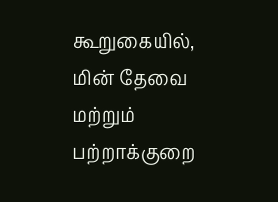கூறுகையில், மின் தேவை மற்றும் பற்றாக்குறை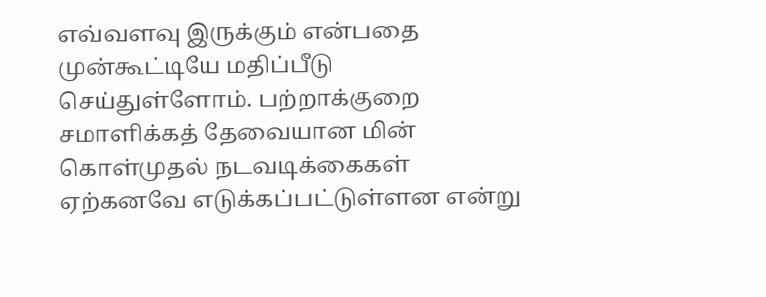எவ்வளவு இருக்கும் என்பதை முன்கூட்டியே மதிப்பீடு செய்துள்ளோம். பற்றாக்குறை சமாளிக்கத் தேவையான மின் கொள்முதல் நடவடிக்கைகள் ஏற்கனவே எடுக்கப்பட்டுள்ளன என்று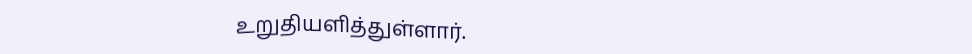உறுதியளித்துள்ளார்.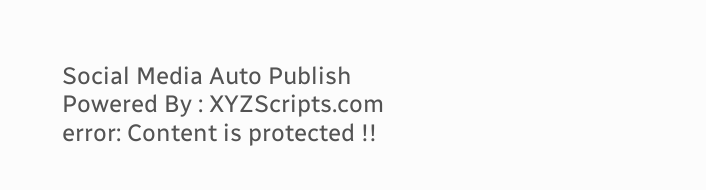Social Media Auto Publish Powered By : XYZScripts.com
error: Content is protected !!